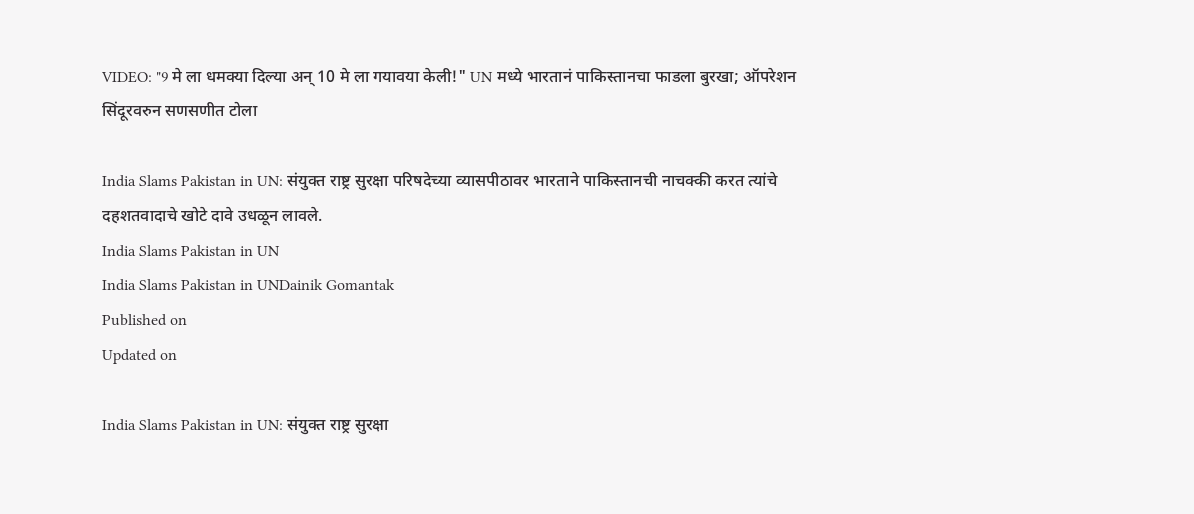VIDEO: "9 मे ला धमक्या दिल्या अन् 10 मे ला गयावया केली!" UN मध्ये भारतानं पाकिस्तानचा फाडला बुरखा; ऑपरेशन सिंदूरवरुन सणसणीत टोला

India Slams Pakistan in UN: संयुक्त राष्ट्र सुरक्षा परिषदेच्या व्यासपीठावर भारताने पाकिस्तानची नाचक्की करत त्यांचे दहशतवादाचे खोटे दावे उधळून लावले.
India Slams Pakistan in UN
India Slams Pakistan in UNDainik Gomantak
Published on
Updated on

India Slams Pakistan in UN: संयुक्त राष्ट्र सुरक्षा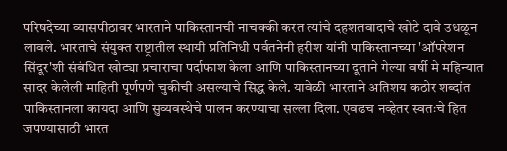परिषदेच्या व्यासपीठावर भारताने पाकिस्तानची नाचक्की करत त्यांचे दहशतवादाचे खोटे दावे उधळून लावले. भारताचे संयुक्त राष्ट्रातील स्थायी प्रतिनिधी पर्वतनेनी हरीश यांनी पाकिस्तानच्या 'ऑपरेशन सिंदूर'शी संबंधित खोट्या प्रचाराचा पर्दाफाश केला आणि पाकिस्तानच्या दूताने गेल्या वर्षी मे महिन्यात सादर केलेली माहिती पूर्णपणे चुकीची असल्याचे सिद्ध केले. यावेळी भारताने अतिशय कठोर शब्दांत पाकिस्तानला कायदा आणि सुव्यवस्थेचे पालन करण्याचा सल्ला दिला. एवढच नव्हेतर स्वतःचे हित जपण्यासाठी भारत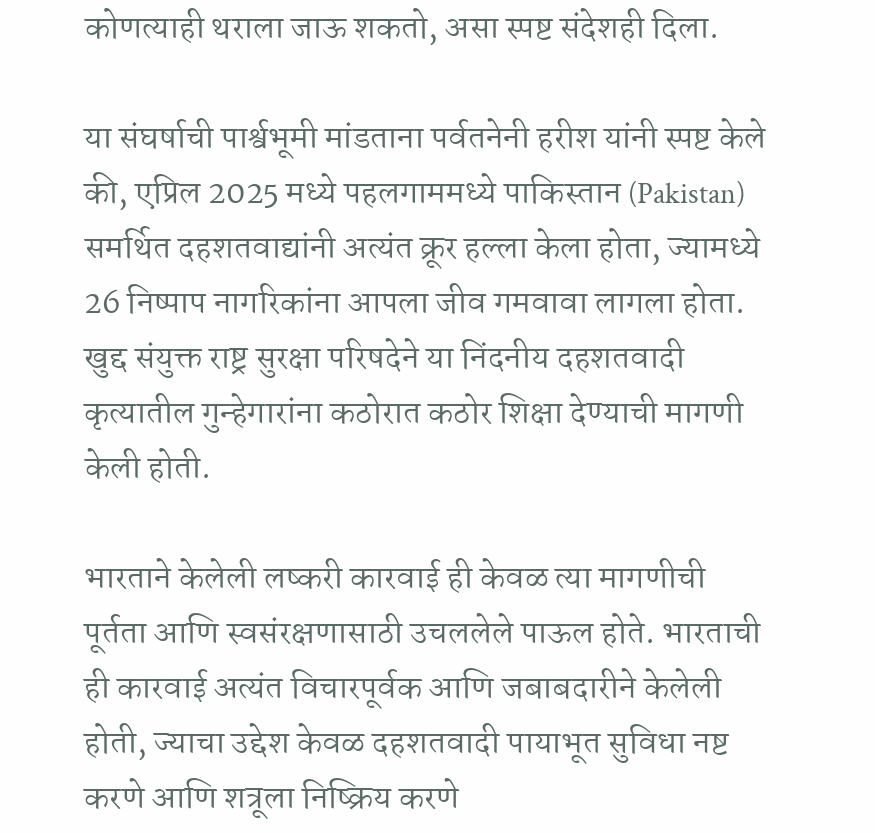कोणत्याही थराला जाऊ शकतो, असा स्पष्ट संदेशही दिला.

या संघर्षाची पार्श्वभूमी मांडताना पर्वतनेनी हरीश यांनी स्पष्ट केले की, एप्रिल 2025 मध्ये पहलगाममध्ये पाकिस्तान (Pakistan) समर्थित दहशतवाद्यांनी अत्यंत क्रूर हल्ला केला होता, ज्यामध्ये 26 निष्पाप नागरिकांना आपला जीव गमवावा लागला होता. खुद्द संयुक्त राष्ट्र सुरक्षा परिषदेने या निंदनीय दहशतवादी कृत्यातील गुन्हेगारांना कठोरात कठोर शिक्षा देण्याची मागणी केली होती.

भारताने केलेली लष्करी कारवाई ही केवळ त्या मागणीची पूर्तता आणि स्वसंरक्षणासाठी उचललेले पाऊल होते. भारताची ही कारवाई अत्यंत विचारपूर्वक आणि जबाबदारीने केलेली होती, ज्याचा उद्देश केवळ दहशतवादी पायाभूत सुविधा नष्ट करणे आणि शत्रूला निष्क्रिय करणे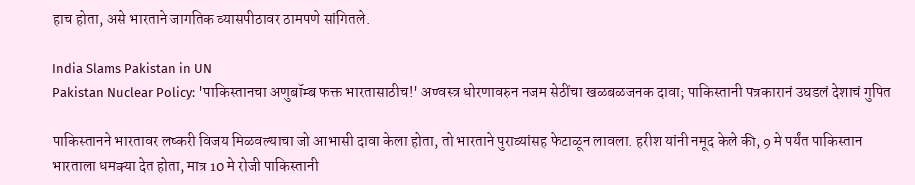हाच होता, असे भारताने जागतिक व्यासपीठावर ठामपणे सांगितले.

India Slams Pakistan in UN
Pakistan Nuclear Policy: 'पाकिस्तानचा अणुबॉम्ब फक्त भारतासाठीच!' अण्वस्त्र धोरणावरुन नजम सेठींचा खळबळजनक दावा; पाकिस्तानी पत्रकारानं उघडलं देशाचं गुपित

पाकिस्तानने भारतावर लष्करी विजय मिळवल्याचा जो आभासी दावा केला होता, तो भारताने पुराव्यांसह फेटाळून लावला. हरीश यांनी नमूद केले की, 9 मे पर्यंत पाकिस्तान भारताला धमक्या देत होता, मात्र 10 मे रोजी पाकिस्तानी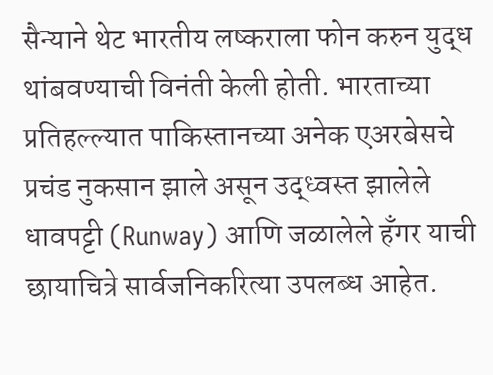सैन्याने थेट भारतीय लष्कराला फोन करुन युद्ध थांबवण्याची विनंती केली होती. भारताच्या प्रतिहल्ल्यात पाकिस्तानच्या अनेक एअरबेसचे प्रचंड नुकसान झाले असून उद्ध्वस्त झालेले धावपट्टी (Runway) आणि जळालेले हँगर याची छायाचित्रे सार्वजनिकरित्या उपलब्ध आहेत.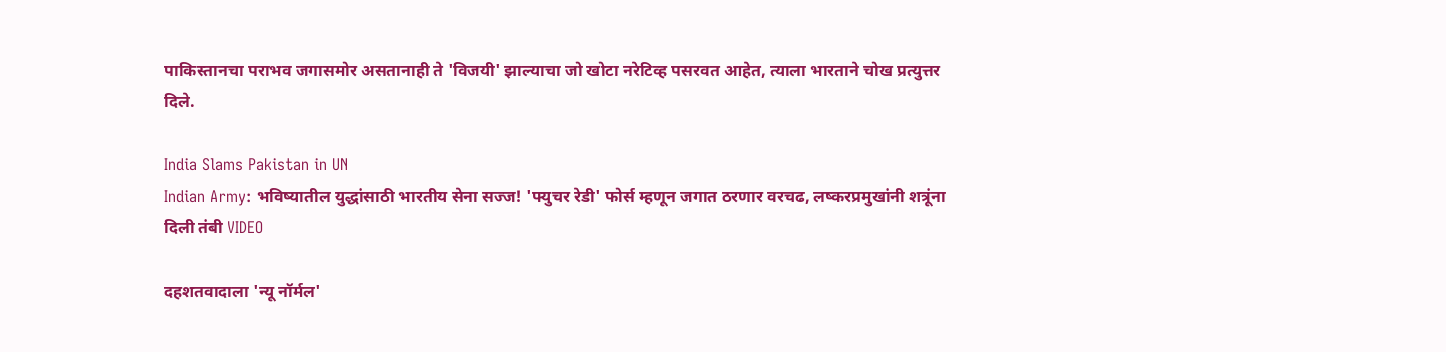पाकिस्तानचा पराभव जगासमोर असतानाही ते 'विजयी' झाल्याचा जो खोटा नरेटिव्ह पसरवत आहेत, त्याला भारताने चोख प्रत्युत्तर दिले.

India Slams Pakistan in UN
Indian Army: भविष्यातील युद्धांसाठी भारतीय सेना सज्ज! 'फ्युचर रेडी' फोर्स म्हणून जगात ठरणार वरचढ, लष्करप्रमुखांनी शत्रूंना दिली तंबी VIDEO

दहशतवादाला 'न्यू नॉर्मल'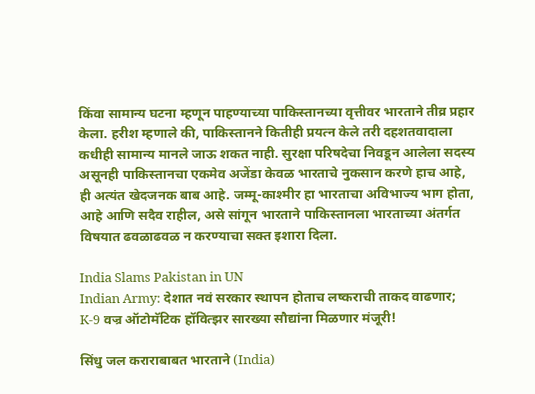किंवा सामान्य घटना म्हणून पाहण्याच्या पाकिस्तानच्या वृत्तीवर भारताने तीव्र प्रहार केला. हरीश म्हणाले की, पाकिस्तानने कितीही प्रयत्न केले तरी दहशतवादाला कधीही सामान्य मानले जाऊ शकत नाही. सुरक्षा परिषदेचा निवडून आलेला सदस्य असूनही पाकिस्तानचा एकमेव अजेंडा केवळ भारताचे नुकसान करणे हाच आहे, ही अत्यंत खेदजनक बाब आहे. जम्मू-काश्मीर हा भारताचा अविभाज्य भाग होता, आहे आणि सदैव राहील, असे सांगून भारताने पाकिस्तानला भारताच्या अंतर्गत विषयात ढवळाढवळ न करण्याचा सक्त इशारा दिला.

India Slams Pakistan in UN
Indian Army: देशात नवं सरकार स्थापन होताच लष्कराची ताकद वाढणार; K-9 वज्र ऑटोमॅटिक हॉवित्झर सारख्या सौद्यांना मिळणार मंजूरी!

सिंधु जल कराराबाबत भारताने (India)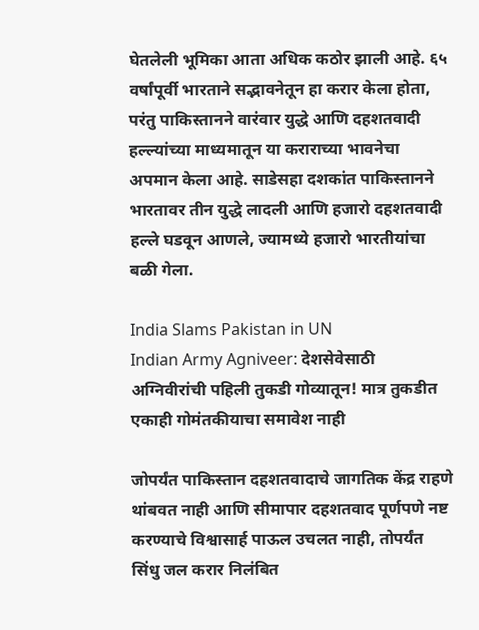घेतलेली भूमिका आता अधिक कठोर झाली आहे. ६५ वर्षांपूर्वी भारताने सद्भावनेतून हा करार केला होता, परंतु पाकिस्तानने वारंवार युद्धे आणि दहशतवादी हल्ल्यांच्या माध्यमातून या कराराच्या भावनेचा अपमान केला आहे. साडेसहा दशकांत पाकिस्तानने भारतावर तीन युद्धे लादली आणि हजारो दहशतवादी हल्ले घडवून आणले, ज्यामध्ये हजारो भारतीयांचा बळी गेला.

India Slams Pakistan in UN
Indian Army Agniveer: देशसेवेसाठी अग्निवीरांची पहिली तुकडी गोव्यातून! मात्र तुकडीत एकाही गोमंतकीयाचा समावेश नाही

जोपर्यंत पाकिस्तान दहशतवादाचे जागतिक केंद्र राहणे थांबवत नाही आणि सीमापार दहशतवाद पूर्णपणे नष्ट करण्याचे विश्वासार्ह पाऊल उचलत नाही, तोपर्यंत सिंधु जल करार निलंबित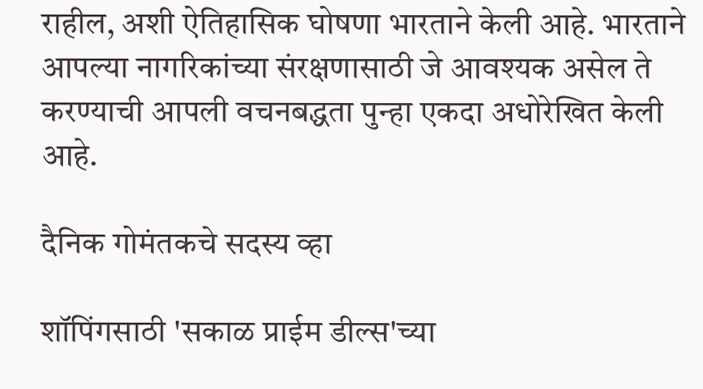राहील, अशी ऐतिहासिक घोषणा भारताने केली आहे. भारताने आपल्या नागरिकांच्या संरक्षणासाठी जे आवश्यक असेल ते करण्याची आपली वचनबद्धता पुन्हा एकदा अधोरेखित केली आहे.

दैनिक गोमंतकचे सदस्य व्हा

शॉपिंगसाठी 'सकाळ प्राईम डील्स'च्या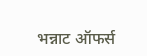भन्नाट ऑफर्स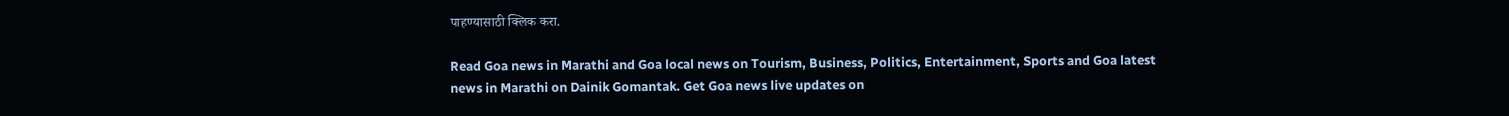पाहण्यासाठी क्लिक करा.

Read Goa news in Marathi and Goa local news on Tourism, Business, Politics, Entertainment, Sports and Goa latest news in Marathi on Dainik Gomantak. Get Goa news live updates on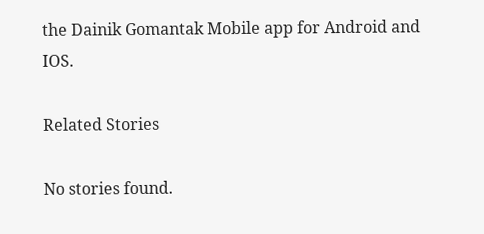the Dainik Gomantak Mobile app for Android and IOS.

Related Stories

No stories found.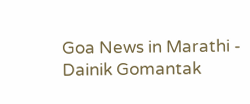Goa News in Marathi - Dainik Gomantak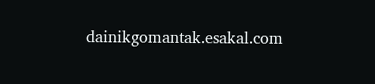dainikgomantak.esakal.com